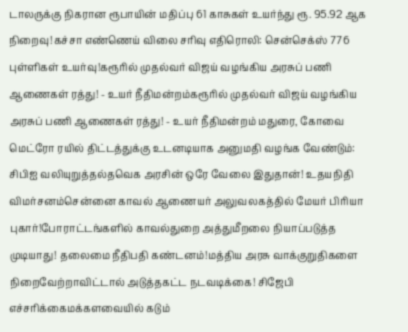டாலருக்கு நிகரான ரூபாயின் மதிப்பு 61 காசுகள் உயர்ந்து ரூ. 95.92 ஆக நிறைவு!கச்சா எண்ணெய் விலை சரிவு எதிரொலி: சென்செக்ஸ் 776 புள்ளிகள் உயர்வு!கரூரில் முதல்வர் விஜய் வழங்கிய அரசுப் பணி ஆணைகள் ரத்து! - உயர் நீதிமன்றம்கரூரில் முதல்வர் விஜய் வழங்கிய அரசுப் பணி ஆணைகள் ரத்து! - உயர் நீதிமன்றம் மதுரை, கோவை மெட்ரோ ரயில் திட்டத்துக்கு உடனடியாக அனுமதி வழங்க வேண்டும்: சிபிஐ வலியுறுத்தல்தவெக அரசின் ஒரே வேலை இதுதான்! உதயநிதி விமர்சனம்சென்னை காவல் ஆணையர் அலுவலகத்தில் மேயர் பிரியா புகார்!போராட்டங்களில் காவல்துறை அத்துமீறலை நியாப்படுத்த முடியாது! தலைமை நீதிபதி கண்டனம்!மத்திய அரசு வாக்குறுதிகளை நிறைவேற்றாவிட்டால் அடுத்தகட்ட நடவடிக்கை! சிஜேபி எச்சரிக்கைமக்களவையில் கடும்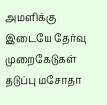அமளிக்கு இடையே தேர்வு முறைகேடுகள் தடுப்பு மசோதா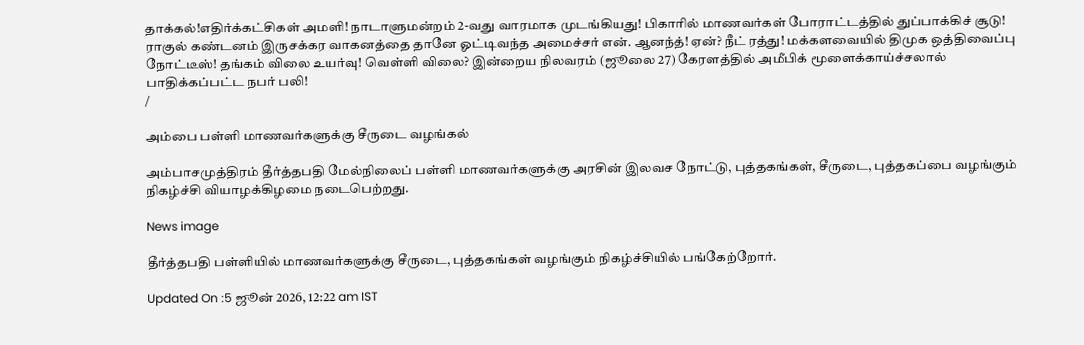தாக்கல்!எதிர்க்கட்சிகள் அமளி! நாடாளுமன்றம் 2-வது வாரமாக முடங்கியது! பிகாரில் மாணவர்கள் போராட்டத்தில் துப்பாக்கிச் சூடு! ராகுல் கண்டனம் இருசக்கர வாகனத்தை தானே ஓட்டிவந்த அமைச்சர் என். ஆனந்த்! ஏன்? நீட் ரத்து! மக்களவையில் திமுக ஒத்திவைப்பு நோட்டீஸ்! தங்கம் விலை உயர்வு! வெள்ளி விலை? இன்றைய நிலவரம் (ஜூலை 27) கேரளத்தில் அமீபிக் மூளைக்காய்ச்சலால் பாதிக்கப்பட்ட நபர் பலி!
/

அம்பை பள்ளி மாணவர்களுக்கு சீருடை வழங்கல்

அம்பாசமுத்திரம் தீர்த்தபதி மேல்நிலைப் பள்ளி மாணவர்களுக்கு அரசின் இலவச நோட்டு, புத்தகங்கள், சீருடை, புத்தகப்பை வழங்கும் நிகழ்ச்சி வியாழக்கிழமை நடைபெற்றது.

News image

தீர்த்தபதி பள்ளியில் மாணவர்களுக்கு சீருடை, புத்தகங்கள் வழங்கும் நிகழ்ச்சியில் பங்கேற்றோர்.

Updated On :5 ஜூன் 2026, 12:22 am IST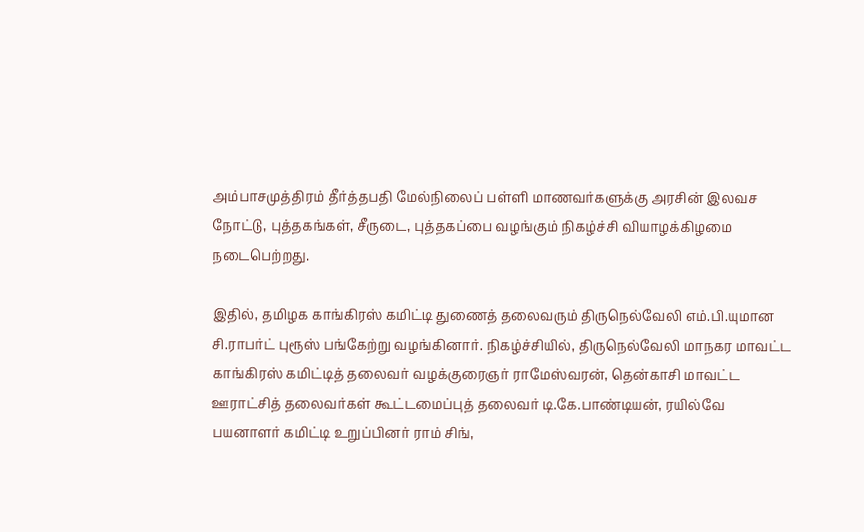அம்பாசமுத்திரம் தீர்த்தபதி மேல்நிலைப் பள்ளி மாணவர்களுக்கு அரசின் இலவச நோட்டு, புத்தகங்கள், சீருடை, புத்தகப்பை வழங்கும் நிகழ்ச்சி வியாழக்கிழமை நடைபெற்றது.

இதில், தமிழக காங்கிரஸ் கமிட்டி துணைத் தலைவரும் திருநெல்வேலி எம்.பி.யுமான சி.ராபர்ட் புரூஸ் பங்கேற்று வழங்கினார். நிகழ்ச்சியில், திருநெல்வேலி மாநகர மாவட்ட காங்கிரஸ் கமிட்டித் தலைவர் வழக்குரைஞர் ராமேஸ்வரன், தென்காசி மாவட்ட ஊராட்சித் தலைவர்கள் கூட்டமைப்புத் தலைவர் டி.கே.பாண்டியன், ரயில்வே பயனாளர் கமிட்டி உறுப்பினர் ராம் சிங்,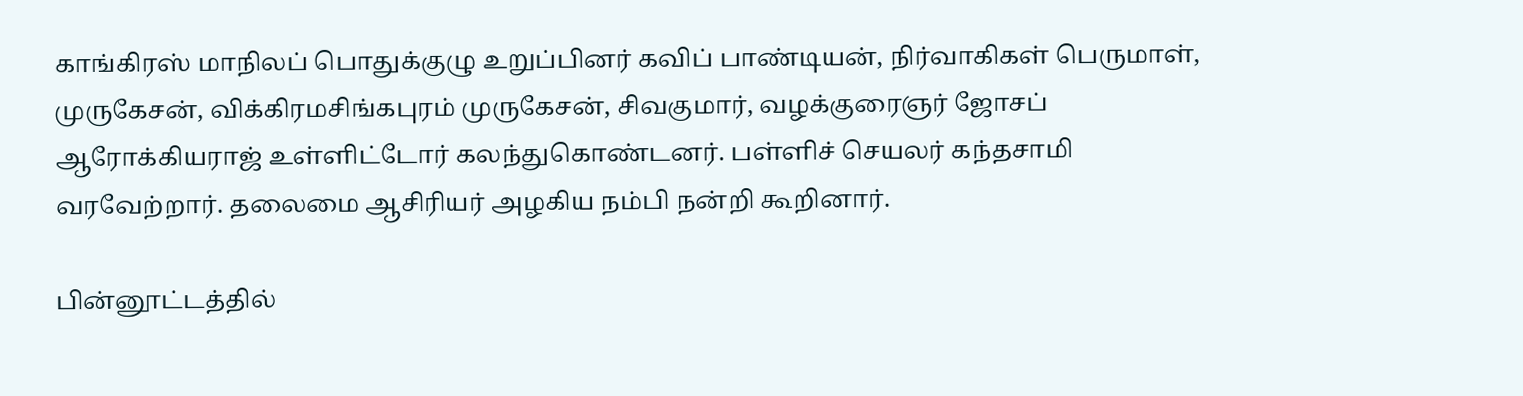காங்கிரஸ் மாநிலப் பொதுக்குழு உறுப்பினர் கவிப் பாண்டியன், நிர்வாகிகள் பெருமாள், முருகேசன், விக்கிரமசிங்கபுரம் முருகேசன், சிவகுமார், வழக்குரைஞர் ஜோசப் ஆரோக்கியராஜ் உள்ளிட்டோர் கலந்துகொண்டனர். பள்ளிச் செயலர் கந்தசாமி வரவேற்றார். தலைமை ஆசிரியர் அழகிய நம்பி நன்றி கூறினார்.

பின்னூட்டத்தில்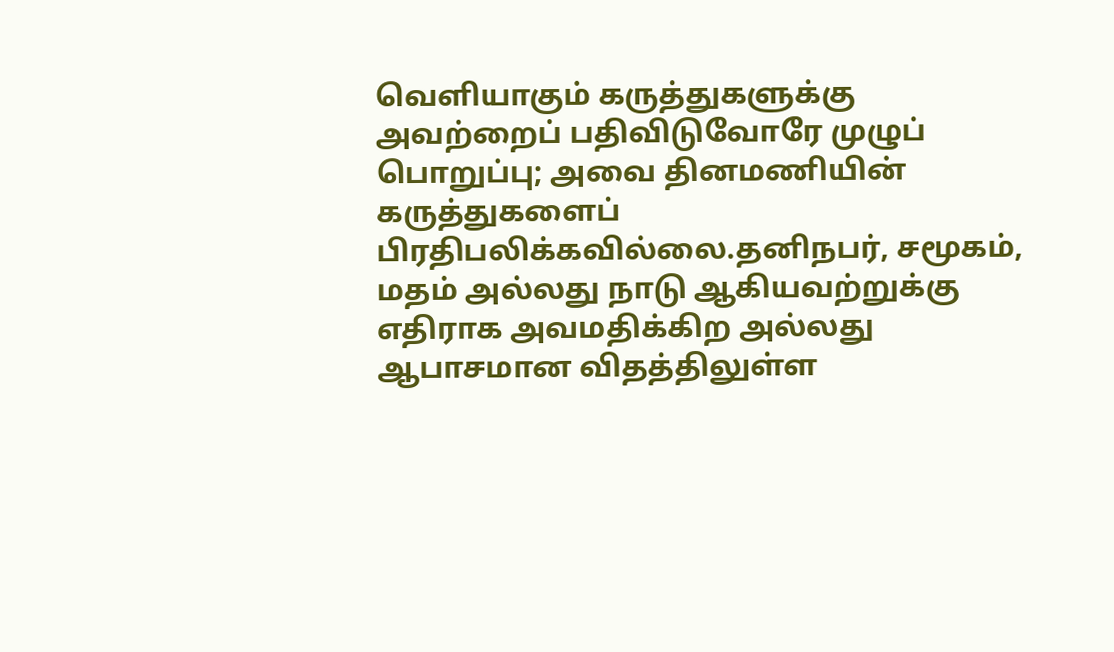வெளியாகும் கருத்துகளுக்கு அவற்றைப் பதிவிடுவோரே முழுப் பொறுப்பு; அவை தினமணியின் கருத்துகளைப் பிரதிபலிக்கவில்லை.தனிநபர், சமூகம், மதம் அல்லது நாடு ஆகியவற்றுக்கு எதிராக அவமதிக்கிற அல்லது ஆபாசமான விதத்திலுள்ள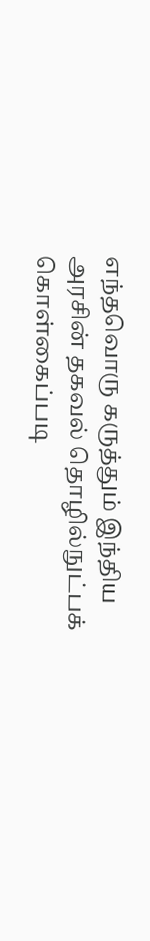எந்தவொரு கருத்தும் இந்திய அரசின் தகவல் தொழில்நுட்பக் கொள்கைப்படி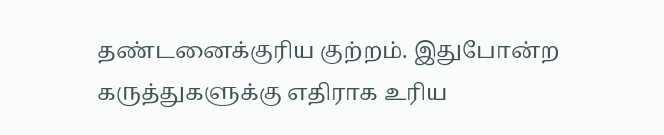தண்டனைக்குரிய குற்றம். இதுபோன்ற கருத்துகளுக்கு எதிராக உரிய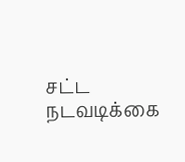சட்ட நடவடிக்கை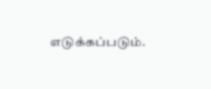எடுக்கப்படும்.